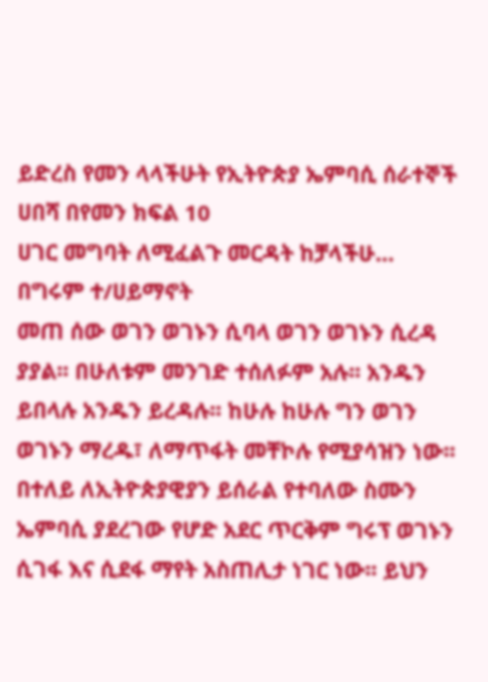ይድረስ የመን ላላችሁት የኢትዮጵያ ኤምባሲ ሰራተኞች
ሀበሻ በየመን ክፍል 10
ሀገር መግባት ለሚፈልጉ መርዳት ከቻላችሁ…
በግሩም ተ/ሀይማኖት
መጠ ሰው ወገን ወገኑን ሲባላ ወገን ወገኑን ሲረዳ ያያል፡፡ በሁለቱም መንገድ ተሰለፉም አሉ፡፡ አንዱን ይበላሉ አንዱን ይረዳሉ፡፡ ከሁሉ ከሁሉ ግን ወገን ወገኑን ማረዱ፣ ለማጥፋት መቸኮሉ የሚያሳዝን ነው፡፡ በተለይ ለኢትዮጵያዊያን ይሰራል የተባለው ስሙን ኤምባሲ ያደረገው የሆድ አደር ጥርቅም ግሩፕ ወገኑን ሲገፋ እና ሲደፋ ማየት አስጠሊታ ነገር ነው፡፡ ይህን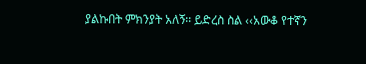ያልኩበት ምክንያት አለኝ፡፡ ይድረስ ስል ‹‹አውቆ የተኛን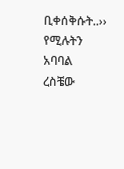ቢቀሰቅሱት..›› የሚሉትን አባባል ረስቼው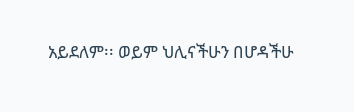አይደለም፡፡ ወይም ህሊናችሁን በሆዳችሁ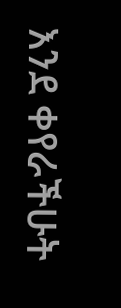እንደ ቀየራችሁት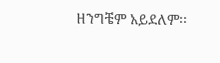ዘንግቼም አይደለም፡፡